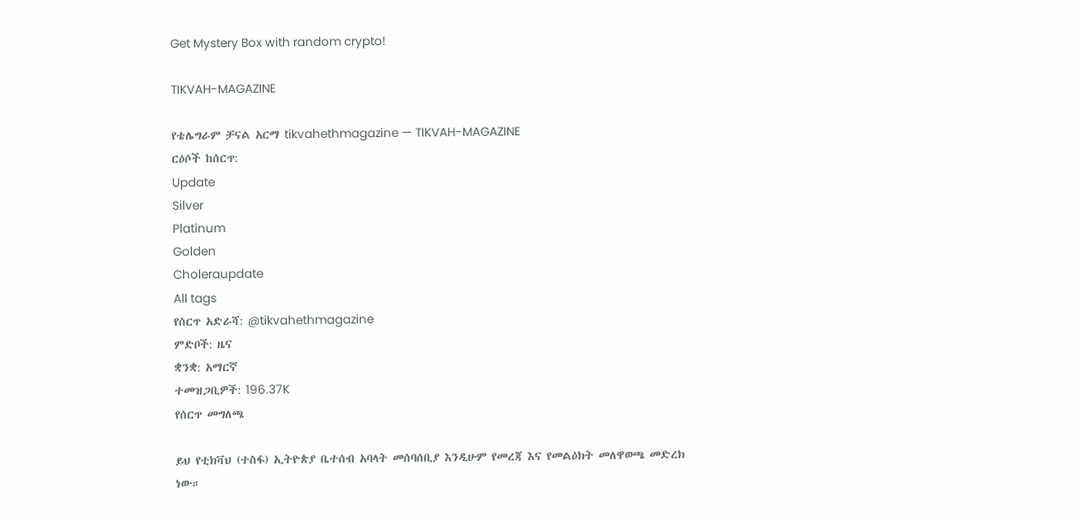Get Mystery Box with random crypto!

TIKVAH-MAGAZINE

የቴሌግራም ቻናል አርማ tikvahethmagazine — TIKVAH-MAGAZINE
ርዕሶች ከሰርጥ:
Update
Silver
Platinum
Golden
Choleraupdate
All tags
የሰርጥ አድራሻ: @tikvahethmagazine
ምድቦች: ዜና
ቋንቋ: አማርኛ
ተመዝጋቢዎች: 196.37K
የሰርጥ መግለጫ

ይህ የቲክቫህ (ተስፋ) ኢትዮጵያ ቤተሰብ አባላት መሰባሰቢያ እንዲሁም የመረጃ እና የመልዕክት መለዋወጫ መድረክ ነው።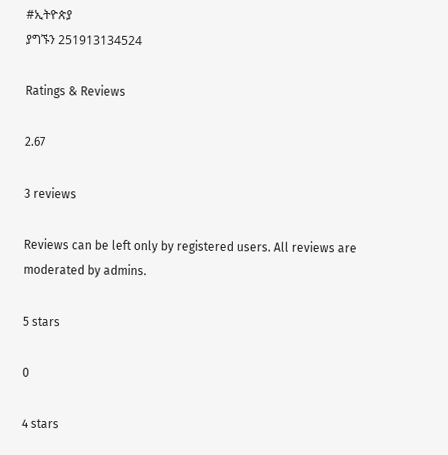#ኢትዮጵያ
ያግኙን 251913134524

Ratings & Reviews

2.67

3 reviews

Reviews can be left only by registered users. All reviews are moderated by admins.

5 stars

0

4 stars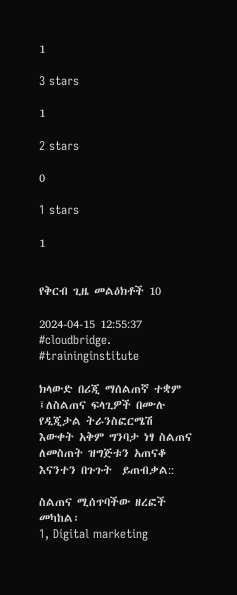1

3 stars

1

2 stars

0

1 stars

1


የቅርብ ጊዜ መልዕክቶች 10

2024-04-15 12:55:37
#cloudbridge. #traininginstitute

ክላውድ በሪጂ ማሰልጠኛ ተቋም ፤ለስልጠና ፍላጊዎች በሙሉ የዲጂታል ትራንስፎርሜሽ እውቀት አቅም ግንባታ ነፃ ስልጠና ለመስጠት ዝግጅቱን አጠናቆ እናንተን በጉጉት  ይጠብቃል::

ስልጠና ሚሰጥባችው ዘረፎች መካከል፡
1, Digital marketing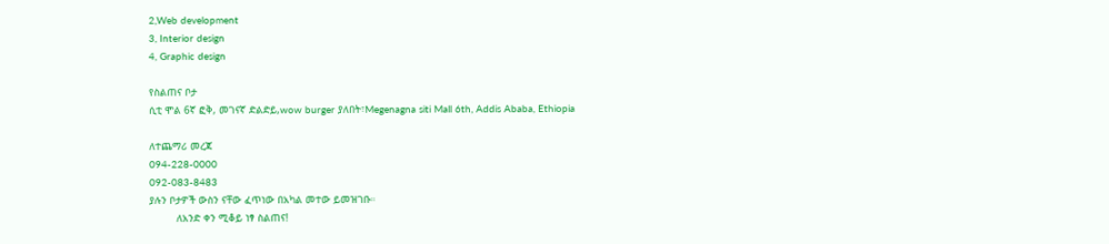2,Web development
3, Interior design
4, Graphic design

የስልጠና ቦታ
ሲቲ ሞል 6ኛ ፎቅ, መገናኛ ድልድይ,wow burger ያለበት፣Megenagna siti Mall 6th, Addis Ababa, Ethiopia

ለተጨማሪ መረጃ
094-228-0000
092-083-8483
ያሉን ቦታዎች ውስን ናቸው ፈጥነው በአካል መተው ይመዝገቡ።
         ለአንድ ቀን ሚቆይ ነፃ ስልጠና!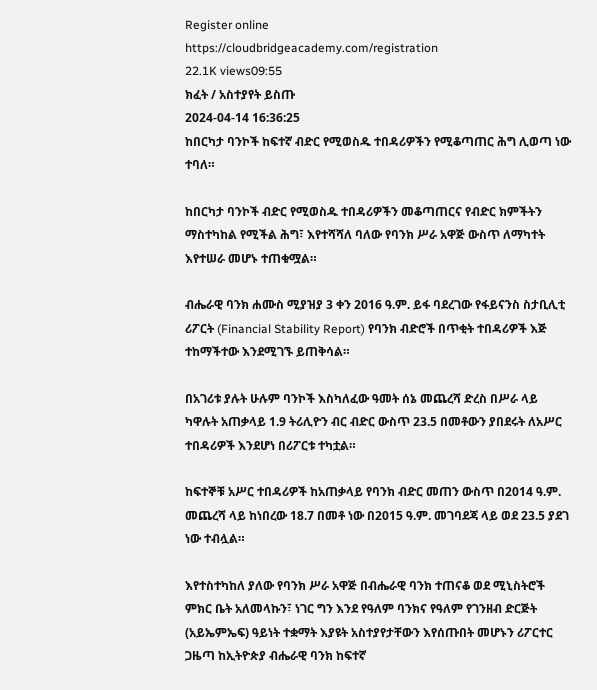Register online
https://cloudbridgeacademy.com/registration
22.1K views09:55
ክፈት / አስተያየት ይስጡ
2024-04-14 16:36:25
ከበርካታ ባንኮች ከፍተኛ ብድር የሚወስዱ ተበዳሪዎችን የሚቆጣጠር ሕግ ሊወጣ ነው ተባለ።

ከበርካታ ባንኮች ብድር የሚወስዱ ተበዳሪዎችን መቆጣጠርና የብድር ክምችትን ማስተካከል የሚችል ሕግ፣ እየተሻሻለ ባለው የባንክ ሥራ አዋጅ ውስጥ ለማካተት እየተሠራ መሆኑ ተጠቁሟል።

ብሔራዊ ባንክ ሐሙስ ሚያዝያ 3 ቀን 2016 ዓ.ም. ይፋ ባደረገው የፋይናንስ ስታቢሊቲ ሪፖርት (Financial Stability Report) የባንክ ብድሮች በጥቂት ተበዳሪዎች እጅ ተከማችተው እንደሚገኙ ይጠቅሳል።

በአገሪቱ ያሉት ሁሉም ባንኮች እስካለፈው ዓመት ሰኔ መጨረሻ ድረስ በሥራ ላይ ካዋሉት አጠቃላይ 1.9 ትሪሊዮን ብር ብድር ውስጥ 23.5 በመቶውን ያበደሩት ለአሥር ተበዳሪዎች እንደሆነ በሪፖርቱ ተካቷል።

ከፍተኞቹ አሥር ተበዳሪዎች ከአጠቃላይ የባንክ ብድር መጠን ውስጥ በ2014 ዓ.ም. መጨረሻ ላይ ከነበረው 18.7 በመቶ ነው በ2015 ዓ.ም. መገባደጃ ላይ ወደ 23.5 ያደገ ነው ተብሏል።

እየተስተካከለ ያለው የባንክ ሥራ አዋጅ በብሔራዊ ባንክ ተጠናቆ ወደ ሚኒስትሮች ምክር ቤት አለመላኩን፣ ነገር ግን እንደ የዓለም ባንክና የዓለም የገንዘብ ድርጅት (አይኤምኤፍ) ዓይነት ተቋማት እያዩት አስተያየታቸውን እየሰጡበት መሆኑን ሪፖርተር ጋዜጣ ከኢትዮጵያ ብሔራዊ ባንክ ከፍተኛ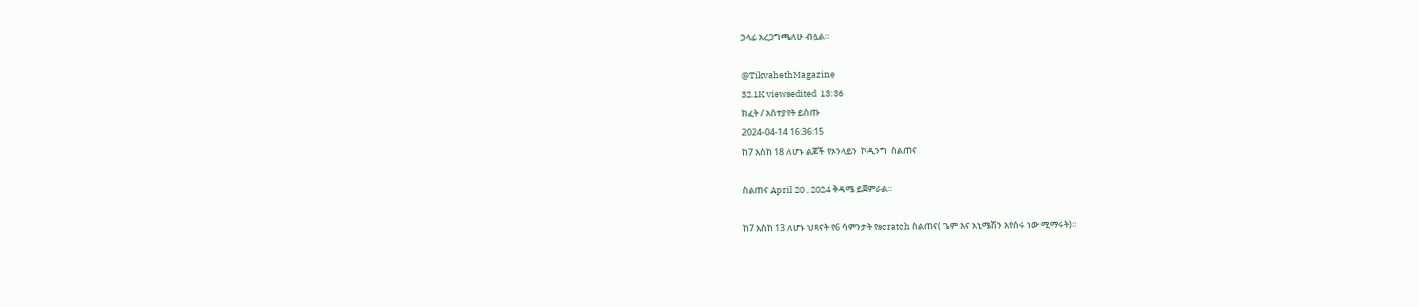ኃላፊ አረጋግጫለሁ ብሏል።

@TikvahethMagazine
32.1K viewsedited  13:36
ክፈት / አስተያየት ይስጡ
2024-04-14 16:36:15
ከ7 እስከ 18 ለሆኑ ልጆች የኦንላይን  ኮዲንግ  ስልጠና

ስልጠና April 20 , 2024 ቅዳሜ ይጀምራል።

ከ7 እስከ 13 ለሆኑ ህጻናት የ6 ሳምንታት የscratch ስልጠና( ጌም እና አኒሜሽን እየሰሩ ነው ሚማሩት)።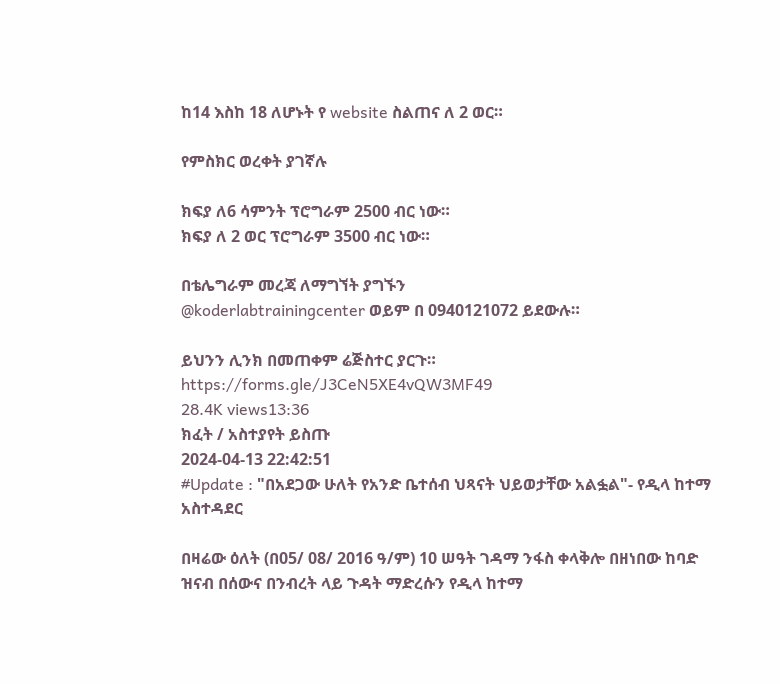ከ14 እስከ 18 ለሆኑት የ website ስልጠና ለ 2 ወር።

የምስክር ወረቀት ያገኛሉ

ክፍያ ለ6 ሳምንት ፕሮግራም 2500 ብር ነው።
ክፍያ ለ 2 ወር ፕሮግራም 3500 ብር ነው።

በቴሌግራም መረጃ ለማግኘት ያግኙን
@koderlabtrainingcenter ወይም በ 0940121072 ይደውሉ።

ይህንን ሊንክ በመጠቀም ሬጅስተር ያርጉ።
https://forms.gle/J3CeN5XE4vQW3MF49
28.4K views13:36
ክፈት / አስተያየት ይስጡ
2024-04-13 22:42:51
#Update : "በአደጋው ሁለት የአንድ ቤተሰብ ህጻናት ህይወታቸው አልፏል"- የዲላ ከተማ አስተዳደር

በዛሬው ዕለት (በ05/ 08/ 2016 ዓ/ም) 10 ሠዓት ገዳማ ንፋስ ቀላቅሎ በዘነበው ከባድ ዝናብ በሰውና በንብረት ላይ ጉዳት ማድረሱን የዲላ ከተማ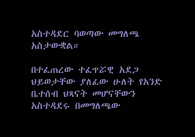አስተዳደር ባወጣው መግለጫ አስታውቋል።

በተፈጠረው ተፈጥሯዊ አደጋ ህይወታቸው ያለፈው ሁለት የአንድ ቤተሰብ ህጻናት መሆናቸውን አስተዳደሩ በመግለጫው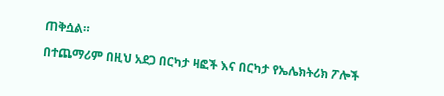ጠቅሷል።

በተጨማሪም በዚህ አደጋ በርካታ ዛፎች እና በርካታ የኤሌክትሪክ ፖሎች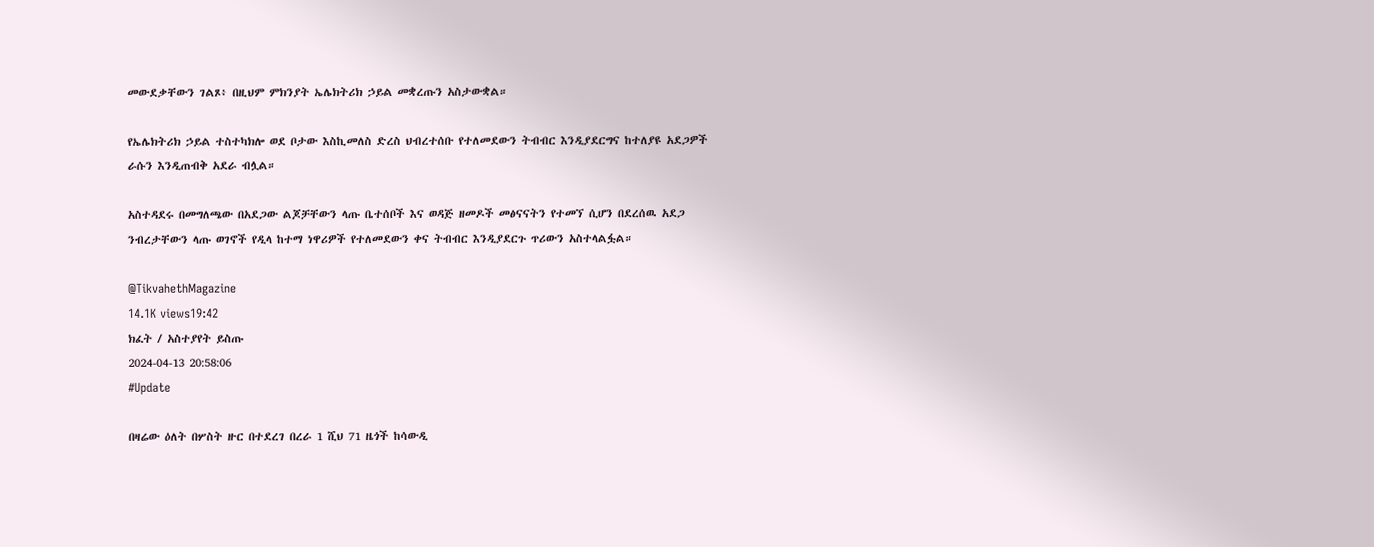መውደቃቸውን ገልጾ፥ በዚህም ምክንያት ኤሌክትሪክ ኃይል መቋረጡን አስታውቋል።

የኤሌክትሪክ ኃይል ተስተካክሎ ወደ ቦታው እስኪመለስ ድረስ ህብረተሰቡ የተለመደውን ትብብር እንዲያደርግና ከተለያዩ አደጋዎች ራሱን እንዲጠብቅ አደራ ብሏል።

አስተዳደሩ በመግለጫው በአደጋው ልጆቻቸውን ላጡ ቤተሰቦች እና ወዳጅ ዘመዶች መፅናናትን የተመኘ ሲሆን በደረሰዉ አደጋ ንብረታቸውን ላጡ ወገኖች የዲላ ከተማ ነዋሪዎች የተለመደውን ቀና ትብብር እንዲያደርጉ ጥሪውን አስተላልፏል።

@TikvahethMagazine
14.1K views19:42
ክፈት / አስተያየት ይስጡ
2024-04-13 20:58:06
#Update

በዛሬው ዕለት በሦስት ዙር በተደረገ በረራ 1 ሺህ 71 ዜጎች ከሳውዲ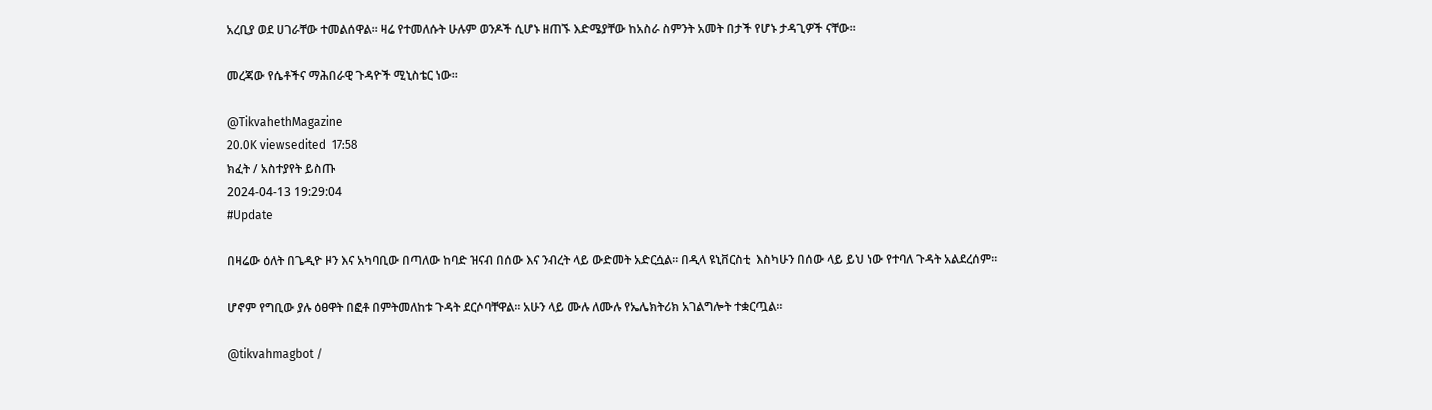አረቢያ ወደ ሀገራቸው ተመልሰዋል። ዛሬ የተመለሱት ሁሉም ወንዶች ሲሆኑ ዘጠኙ እድሜያቸው ከአስራ ስምንት አመት በታች የሆኑ ታዳጊዎች ናቸው።

መረጃው የሴቶችና ማሕበራዊ ጉዳዮች ሚኒስቴር ነው።

@TikvahethMagazine
20.0K viewsedited  17:58
ክፈት / አስተያየት ይስጡ
2024-04-13 19:29:04
#Update

በዛሬው ዕለት በጌዲዮ ዞን እና አካባቢው በጣለው ከባድ ዝናብ በሰው እና ንብረት ላይ ውድመት አድርሷል። በዲላ ዩኒቨርስቲ  እስካሁን በሰው ላይ ይህ ነው የተባለ ጉዳት አልደረሰም።

ሆኖም የግቢው ያሉ ዕፀዋት በፎቶ በምትመለከቱ ጉዳት ደርሶባቸዋል። አሁን ላይ ሙሉ ለሙሉ የኤሌክትሪክ አገልግሎት ተቋርጧል።

@tikvahmagbot /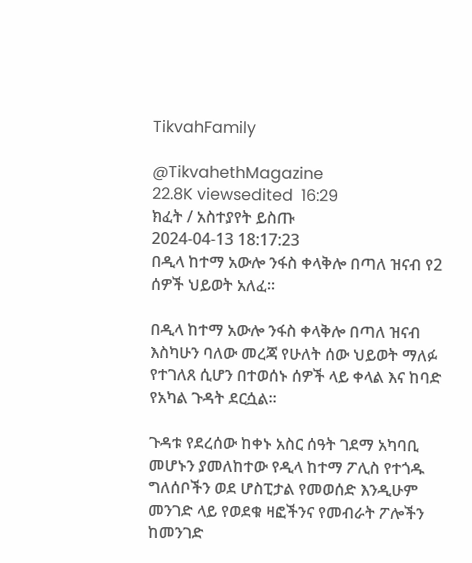TikvahFamily

@TikvahethMagazine
22.8K viewsedited  16:29
ክፈት / አስተያየት ይስጡ
2024-04-13 18:17:23
በዲላ ከተማ አውሎ ንፋስ ቀላቅሎ በጣለ ዝናብ የ2 ሰዎች ህይወት አለፈ።

በዲላ ከተማ አውሎ ንፋስ ቀላቅሎ በጣለ ዝናብ እስካሁን ባለው መረጃ የሁለት ሰው ህይወት ማለፉ የተገለጸ ሲሆን በተወሰኑ ሰዎች ላይ ቀላል እና ከባድ የአካል ጉዳት ደርሷል።

ጉዳቱ የደረሰው ከቀኑ አስር ሰዓት ገደማ አካባቢ መሆኑን ያመለከተው የዲላ ከተማ ፖሊስ የተጎዱ ግለሰቦችን ወደ ሆስፒታል የመወሰድ እንዲሁም መንገድ ላይ የወደቁ ዛፎችንና የመብራት ፖሎችን ከመንገድ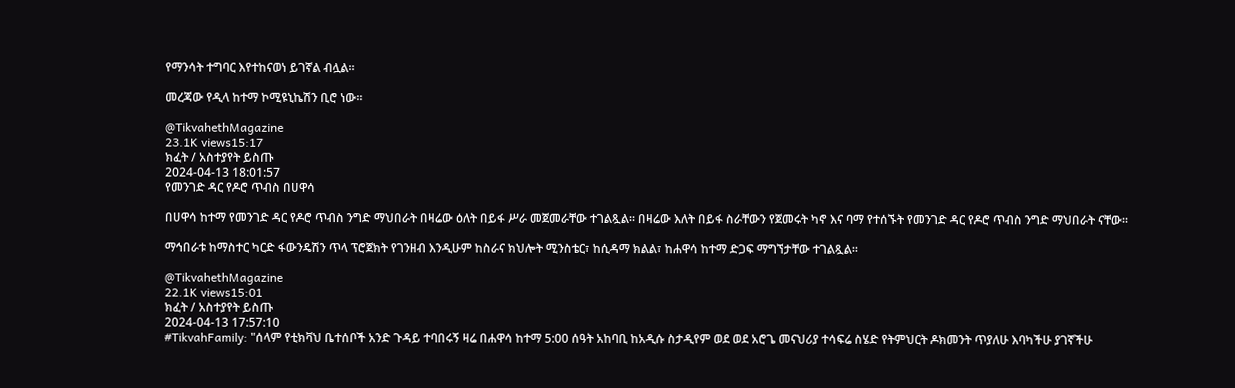የማንሳት ተግባር እየተከናወነ ይገኛል ብሏል።

መረጃው የዲላ ከተማ ኮሚዩኒኬሽን ቢሮ ነው።

@TikvahethMagazine
23.1K views15:17
ክፈት / አስተያየት ይስጡ
2024-04-13 18:01:57
የመንገድ ዳር የዶሮ ጥብስ በሀዋሳ

በሀዋሳ ከተማ የመንገድ ዳር የዶሮ ጥብስ ንግድ ማህበራት በዛሬው ዕለት በይፋ ሥራ መጀመራቸው ተገልጿል። በዛሬው እለት በይፋ ስራቸውን የጀመሩት ካኖ እና ባማ የተሰኙት የመንገድ ዳር የዶሮ ጥብስ ንግድ ማህበራት ናቸው።

ማኅበራቱ ከማስተር ካርድ ፋውንዴሽን ጥላ ፕሮጀክት የገንዘብ እንዲሁም ከስራና ክህሎት ሚንስቴር፣ ከሲዳማ ክልል፣ ከሐዋሳ ከተማ ድጋፍ ማግኘታቸው ተገልጿል።

@TikvahethMagazine
22.1K views15:01
ክፈት / አስተያየት ይስጡ
2024-04-13 17:57:10
#TikvahFamily: "ሰላም የቲክቫህ ቤተሰቦች አንድ ጉዳይ ተባበሩኝ ዛሬ በሐዋሳ ከተማ 5:00 ሰዓት አከባቢ ከአዲሱ ስታዲየም ወደ ወደ አሮጌ መናህሪያ ተሳፍሬ ስሄድ የትምህርት ዶክመንት ጥያለሁ እባካችሁ ያገኛችሁ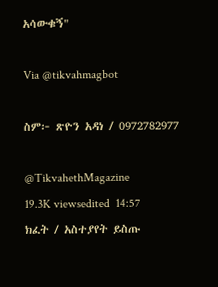አሳውቁኝ"

Via @tikvahmagbot

ስም፦ ጽዮን አዳነ / 0972782977

@TikvahethMagazine
19.3K viewsedited  14:57
ክፈት / አስተያየት ይስጡ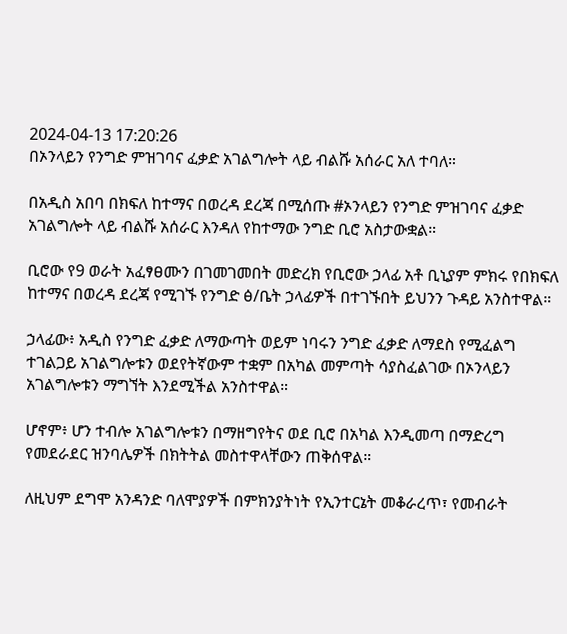2024-04-13 17:20:26
በኦንላይን የንግድ ምዝገባና ፈቃድ አገልግሎት ላይ ብልሹ አሰራር አለ ተባለ።

በአዲስ አበባ በክፍለ ከተማና በወረዳ ደረጃ በሚሰጡ #ኦንላይን የንግድ ምዝገባና ፈቃድ አገልግሎት ላይ ብልሹ አሰራር እንዳለ የከተማው ንግድ ቢሮ አስታውቋል።

ቢሮው የ9 ወራት አፈፃፀሙን በገመገመበት መድረክ የቢሮው ኃላፊ አቶ ቢኒያም ምክሩ የበክፍለ ከተማና በወረዳ ደረጃ የሚገኙ የንግድ ፅ/ቤት ኃላፊዎች በተገኙበት ይህንን ጉዳይ አንስተዋል።

ኃላፊው፥ አዲስ የንግድ ፈቃድ ለማውጣት ወይም ነባሩን ንግድ ፈቃድ ለማደስ የሚፈልግ ተገልጋይ አገልግሎቱን ወደየትኛውም ተቋም በአካል መምጣት ሳያስፈልገው በኦንላይን አገልግሎቱን ማግኘት እንደሚችል አንስተዋል።

ሆኖም፥ ሆን ተብሎ አገልግሎቱን በማዘግየትና ወደ ቢሮ በአካል እንዲመጣ በማድረግ የመደራደር ዝንባሌዎች በክትትል መስተዋላቸውን ጠቅሰዋል።

ለዚህም ደግሞ አንዳንድ ባለሞያዎች በምክንያትነት የኢንተርኔት መቆራረጥ፣ የመብራት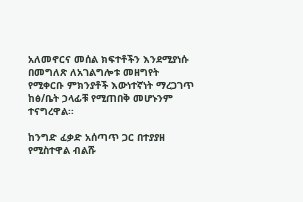አለመኖርና መሰል ክፍተቶችን እንደሚያነሱ በመግለጽ ለአገልግሎቱ መዘግየት የሚቀርቡ ምክንያቶች እውነተኛነት ማረጋገጥ ከፅ/ቤት ኃላፊቹ የሚጠበቅ መሆኑንም ተናግረዋል፡፡

ከንግድ ፈቃድ አሰጣጥ ጋር በተያያዘ የሚስተዋል ብልሹ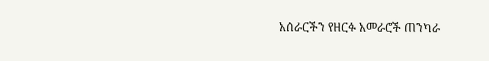አሰራርችን የዘርፉ አመራሮች ጠንካራ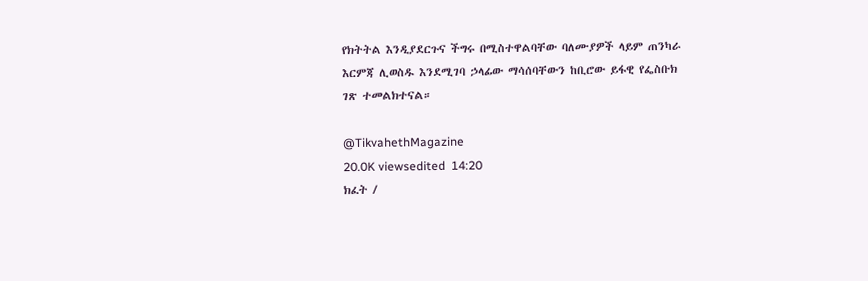የክትትል እንዲያደርጉና ችግሩ በሚስተዋልባቸው ባለሙያዎች ላይም ጠንካራ እርምጃ ሊወስዱ እንደሚገባ ኃላፊው ማሳሰባቸውን ከቢሮው ይፋዊ የፌስቡክ ገጽ ተመልክተናል።

@TikvahethMagazine
20.0K viewsedited  14:20
ክፈት /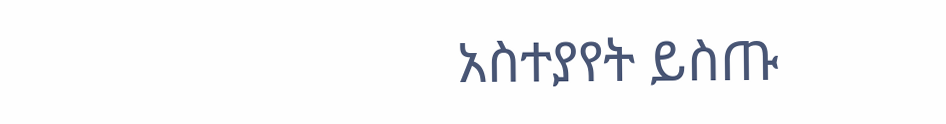አስተያየት ይስጡ